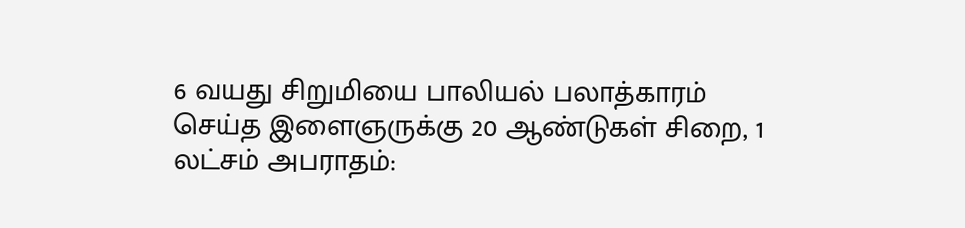6 வயது சிறுமியை பாலியல் பலாத்காரம் செய்த இளைஞருக்கு 20 ஆண்டுகள் சிறை, 1 லட்சம் அபராதம்: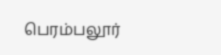பெரம்பலூர்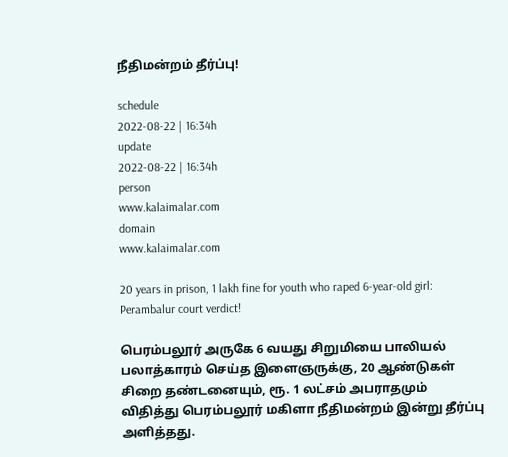நீதிமன்றம் தீர்ப்பு!

schedule
2022-08-22 | 16:34h
update
2022-08-22 | 16:34h
person
www.kalaimalar.com
domain
www.kalaimalar.com

20 years in prison, 1 lakh fine for youth who raped 6-year-old girl: Perambalur court verdict!

பெரம்பலூர் அருகே 6 வயது சிறுமியை பாலியல் பலாத்காரம் செய்த இளைஞருக்கு, 20 ஆண்டுகள் சிறை தண்டனையும், ரூ. 1 லட்சம் அபராதமும் விதித்து பெரம்பலூர் மகிளா நீதிமன்றம் இன்று தீர்ப்பு அளித்தது.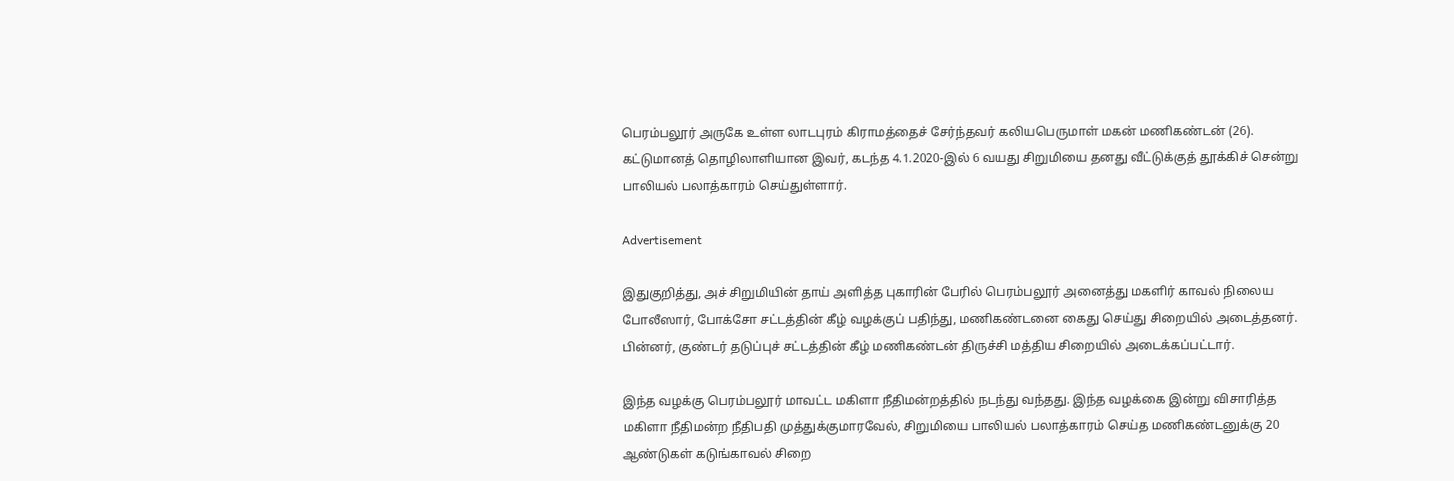பெரம்பலூர் அருகே உள்ள லாடபுரம் கிராமத்தைச் சேர்ந்தவர் கலியபெருமாள் மகன் மணிகண்டன் (26). கட்டுமானத் தொழிலாளியான இவர், கடந்த 4.1.2020-இல் 6 வயது சிறுமியை தனது வீட்டுக்குத் தூக்கிச் சென்று பாலியல் பலாத்காரம் செய்துள்ளார்.

Advertisement

இதுகுறித்து, அச் சிறுமியின் தாய் அளித்த புகாரின் பேரில் பெரம்பலூர் அனைத்து மகளிர் காவல் நிலைய போலீஸார், போக்சோ சட்டத்தின் கீழ் வழக்குப் பதிந்து, மணிகண்டனை கைது செய்து சிறையில் அடைத்தனர். பின்னர், குண்டர் தடுப்புச் சட்டத்தின் கீழ் மணிகண்டன் திருச்சி மத்திய சிறையில் அடைக்கப்பட்டார்.

இந்த வழக்கு பெரம்பலூர் மாவட்ட மகிளா நீதிமன்றத்தில் நடந்து வந்தது. இந்த வழக்கை இன்று விசாரித்த மகிளா நீதிமன்ற நீதிபதி முத்துக்குமாரவேல், சிறுமியை பாலியல் பலாத்காரம் செய்த மணிகண்டனுக்கு 20 ஆண்டுகள் கடுங்காவல் சிறை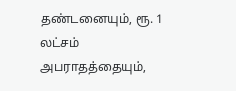தண்டனையும், ரூ. 1 லட்சம் அபராதத்தையும்,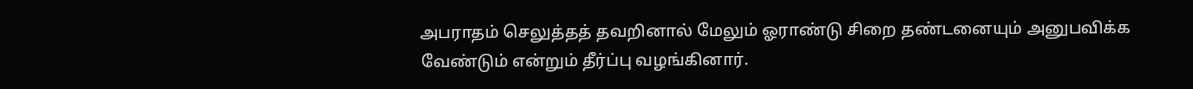அபராதம் செலுத்தத் தவறினால் மேலும் ஓராண்டு சிறை தண்டனையும் அனுபவிக்க வேண்டும் என்றும் தீர்ப்பு வழங்கினார்.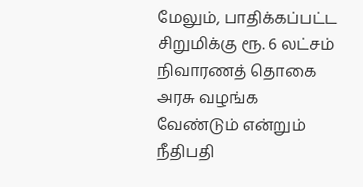மேலும், பாதிக்கப்பட்ட சிறுமிக்கு ரூ. 6 லட்சம் நிவாரணத் தொகை அரசு வழங்க வேண்டும் என்றும் நீதிபதி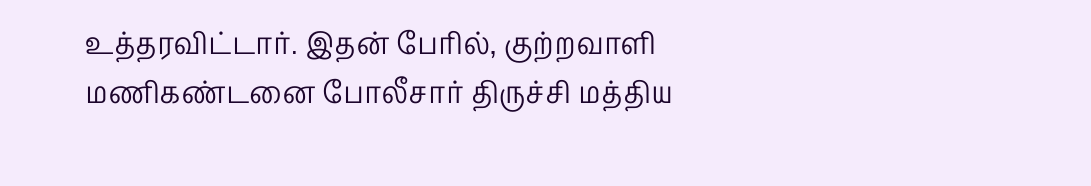உத்தரவிட்டார். இதன் பேரில், குற்றவாளி மணிகண்டனை போலீசார் திருச்சி மத்திய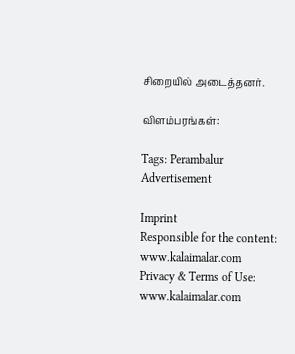சிறையில் அடைத்தனர்.

விளம்பரங்கள்:

Tags: Perambalur
Advertisement

Imprint
Responsible for the content:
www.kalaimalar.com
Privacy & Terms of Use:
www.kalaimalar.com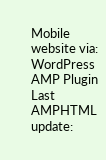Mobile website via:
WordPress AMP Plugin
Last AMPHTML update: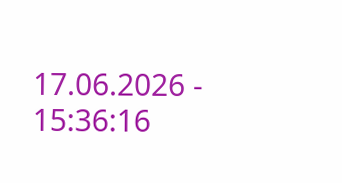17.06.2026 - 15:36:16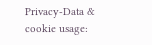Privacy-Data & cookie usage: